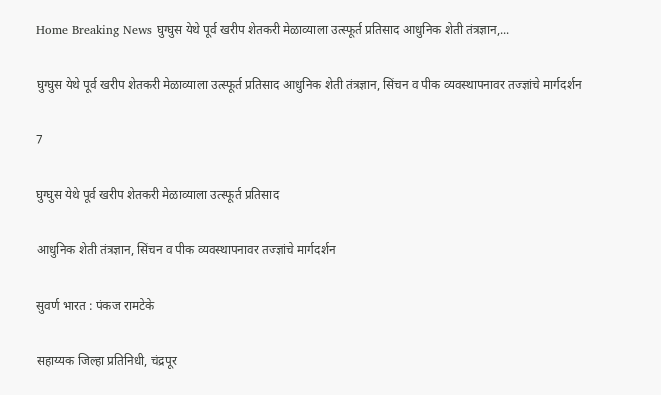Home Breaking News घुग्घुस येथे पूर्व खरीप शेतकरी मेळाव्याला उत्स्फूर्त प्रतिसाद आधुनिक शेती तंत्रज्ञान,...

घुग्घुस येथे पूर्व खरीप शेतकरी मेळाव्याला उत्स्फूर्त प्रतिसाद आधुनिक शेती तंत्रज्ञान, सिंचन व पीक व्यवस्थापनावर तज्ज्ञांचे मार्गदर्शन

7

घुग्घुस येथे पूर्व खरीप शेतकरी मेळाव्याला उत्स्फूर्त प्रतिसाद

आधुनिक शेती तंत्रज्ञान, सिंचन व पीक व्यवस्थापनावर तज्ज्ञांचे मार्गदर्शन

सुवर्ण भारत : पंकज रामटेके

सहाय्यक जिल्हा प्रतिनिधी, चंद्रपूर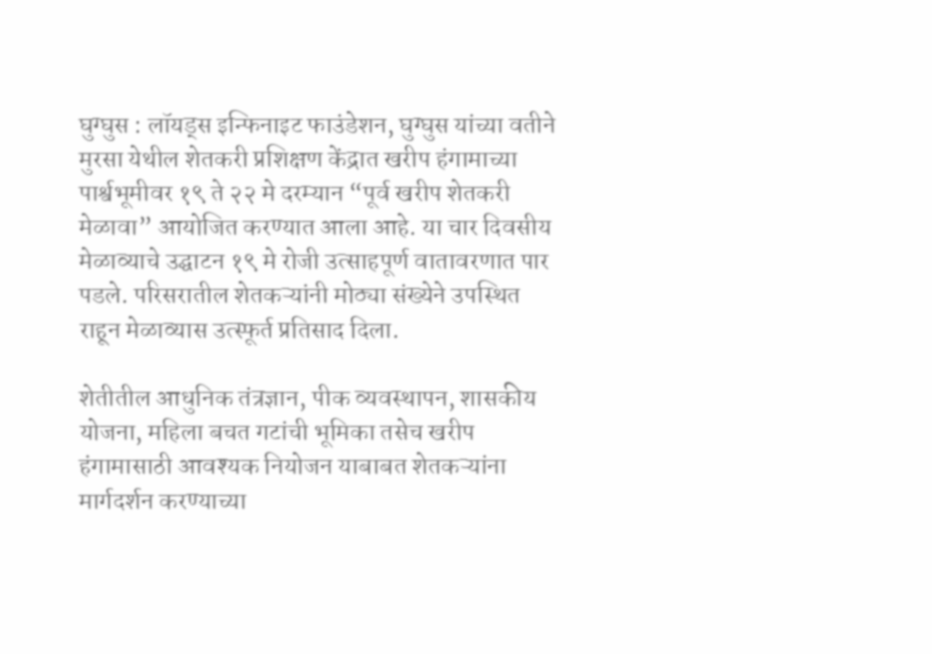घुग्घुस : लॉयड्स इन्फिनाइट फाउंडेशन, घुग्घुस यांच्या वतीने मुरसा येथील शेतकरी प्रशिक्षण केंद्रात खरीप हंगामाच्या पार्श्वभूमीवर १९ ते २२ मे दरम्यान “पूर्व खरीप शेतकरी मेळावा” आयोजित करण्यात आला आहे. या चार दिवसीय मेळाव्याचे उद्घाटन १९ मे रोजी उत्साहपूर्ण वातावरणात पार पडले. परिसरातील शेतकऱ्यांनी मोठ्या संख्येने उपस्थित राहून मेळाव्यास उत्स्फूर्त प्रतिसाद दिला.

शेतीतील आधुनिक तंत्रज्ञान, पीक व्यवस्थापन, शासकीय योजना, महिला बचत गटांची भूमिका तसेच खरीप हंगामासाठी आवश्यक नियोजन याबाबत शेतकऱ्यांना मार्गदर्शन करण्याच्या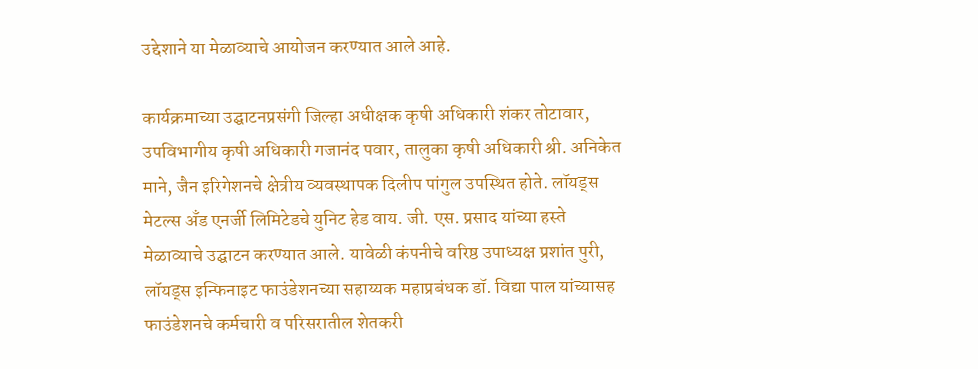उद्देशाने या मेळाव्याचे आयोजन करण्यात आले आहे.

कार्यक्रमाच्या उद्घाटनप्रसंगी जिल्हा अधीक्षक कृषी अधिकारी शंकर तोटावार, उपविभागीय कृषी अधिकारी गजानंद पवार, तालुका कृषी अधिकारी श्री. अनिकेत माने, जैन इरिगेशनचे क्षेत्रीय व्यवस्थापक दिलीप पांगुल उपस्थित होते. लॉयड्स मेटल्स अँड एनर्जी लिमिटेडचे युनिट हेड वाय. जी. एस. प्रसाद यांच्या हस्ते मेळाव्याचे उद्घाटन करण्यात आले. यावेळी कंपनीचे वरिष्ठ उपाध्यक्ष प्रशांत पुरी, लॉयड्स इन्फिनाइट फाउंडेशनच्या सहाय्यक महाप्रबंधक डॉ. विद्या पाल यांच्यासह फाउंडेशनचे कर्मचारी व परिसरातील शेतकरी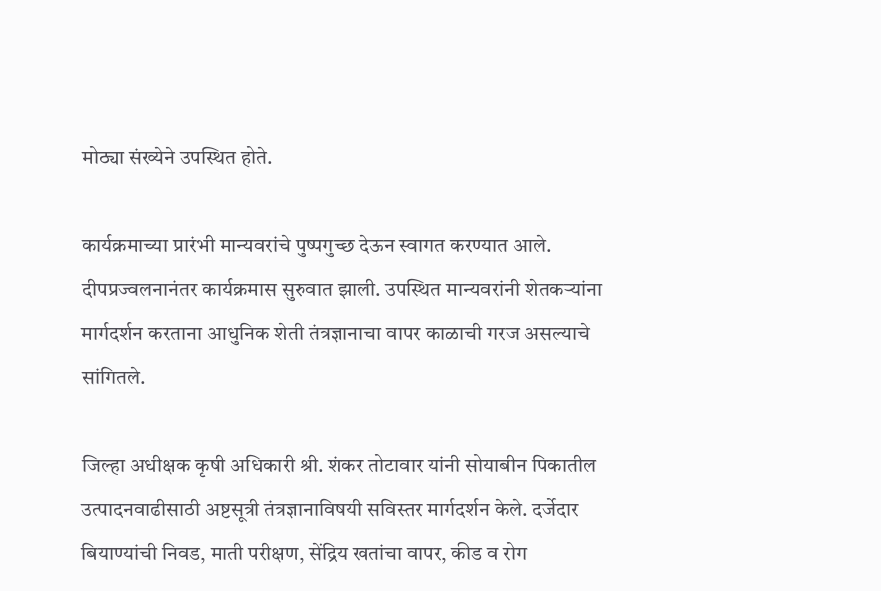मोठ्या संख्येने उपस्थित होते.

कार्यक्रमाच्या प्रारंभी मान्यवरांचे पुष्पगुच्छ देऊन स्वागत करण्यात आले. दीपप्रज्वलनानंतर कार्यक्रमास सुरुवात झाली. उपस्थित मान्यवरांनी शेतकऱ्यांना मार्गदर्शन करताना आधुनिक शेती तंत्रज्ञानाचा वापर काळाची गरज असल्याचे सांगितले.

जिल्हा अधीक्षक कृषी अधिकारी श्री. शंकर तोटावार यांनी सोयाबीन पिकातील उत्पादनवाढीसाठी अष्टसूत्री तंत्रज्ञानाविषयी सविस्तर मार्गदर्शन केले. दर्जेदार बियाण्यांची निवड, माती परीक्षण, सेंद्रिय खतांचा वापर, कीड व रोग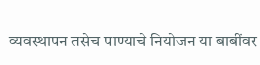व्यवस्थापन तसेच पाण्याचे नियोजन या बाबींवर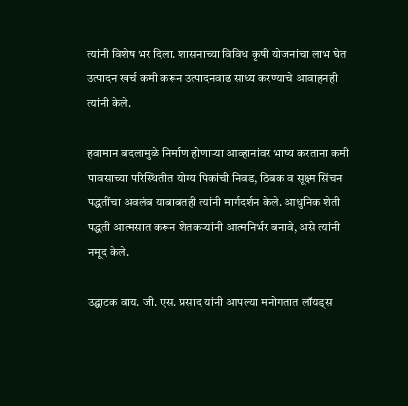त्यांनी विशेष भर दिला. शासनाच्या विविध कृषी योजनांचा लाभ घेत उत्पादन खर्च कमी करून उत्पादनवाढ साध्य करण्याचे आवाहनही त्यांनी केले.

हवामान बदलामुळे निर्माण होणाऱ्या आव्हानांवर भाष्य करताना कमी पावसाच्या परिस्थितीत योग्य पिकांची निवड, ठिबक व सूक्ष्म सिंचन पद्धतींचा अवलंब याबाबतही त्यांनी मार्गदर्शन केले. आधुनिक शेती पद्धती आत्मसात करून शेतकऱ्यांनी आत्मनिर्भर बनावे, असे त्यांनी नमूद केले.

उद्घाटक वाय. जी. एस. प्रसाद यांनी आपल्या मनोगतात लॉयड्स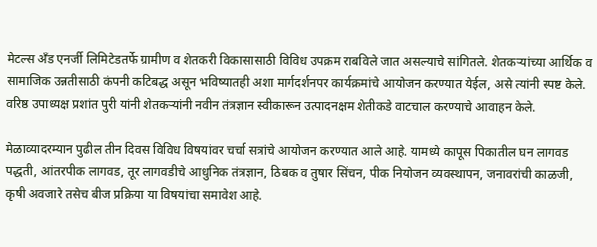मेटल्स अँड एनर्जी लिमिटेडतर्फे ग्रामीण व शेतकरी विकासासाठी विविध उपक्रम राबविले जात असल्याचे सांगितले. शेतकऱ्यांच्या आर्थिक व सामाजिक उन्नतीसाठी कंपनी कटिबद्ध असून भविष्यातही अशा मार्गदर्शनपर कार्यक्रमांचे आयोजन करण्यात येईल, असे त्यांनी स्पष्ट केले. वरिष्ठ उपाध्यक्ष प्रशांत पुरी यांनी शेतकऱ्यांनी नवीन तंत्रज्ञान स्वीकारून उत्पादनक्षम शेतीकडे वाटचाल करण्याचे आवाहन केले.

मेळाव्यादरम्यान पुढील तीन दिवस विविध विषयांवर चर्चा सत्रांचे आयोजन करण्यात आले आहे. यामध्ये कापूस पिकातील घन लागवड पद्धती, आंतरपीक लागवड, तूर लागवडीचे आधुनिक तंत्रज्ञान, ठिबक व तुषार सिंचन, पीक नियोजन व्यवस्थापन, जनावरांची काळजी, कृषी अवजारे तसेच बीज प्रक्रिया या विषयांचा समावेश आहे.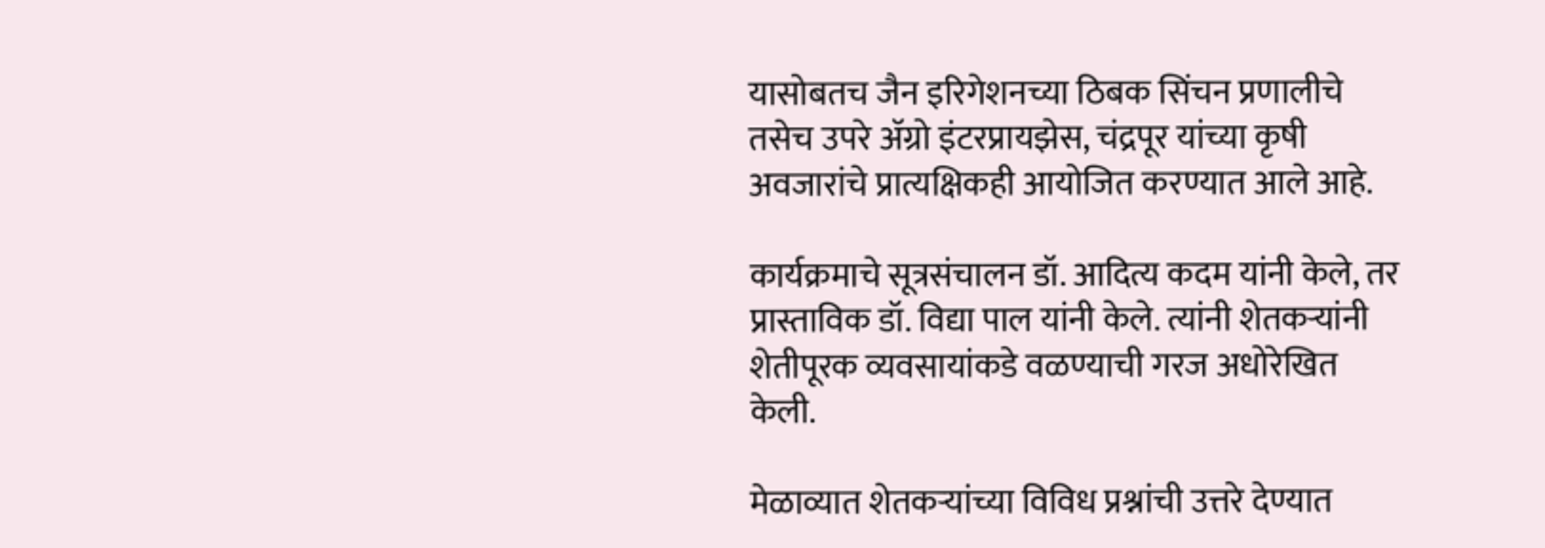यासोबतच जैन इरिगेशनच्या ठिबक सिंचन प्रणालीचे तसेच उपरे अ‍ॅग्रो इंटरप्रायझेस, चंद्रपूर यांच्या कृषी अवजारांचे प्रात्यक्षिकही आयोजित करण्यात आले आहे.

कार्यक्रमाचे सूत्रसंचालन डॉ. आदित्य कदम यांनी केले, तर प्रास्ताविक डॉ. विद्या पाल यांनी केले. त्यांनी शेतकऱ्यांनी शेतीपूरक व्यवसायांकडे वळण्याची गरज अधोरेखित केली.

मेळाव्यात शेतकऱ्यांच्या विविध प्रश्नांची उत्तरे देण्यात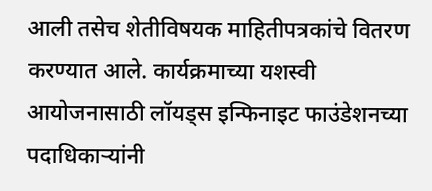आली तसेच शेतीविषयक माहितीपत्रकांचे वितरण करण्यात आले. कार्यक्रमाच्या यशस्वी आयोजनासाठी लॉयड्स इन्फिनाइट फाउंडेशनच्या पदाधिकाऱ्यांनी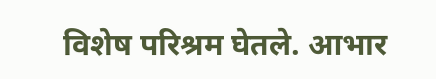विशेष परिश्रम घेतले. आभार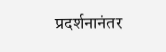प्रदर्शनानंतर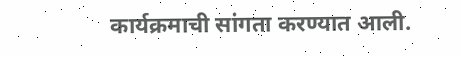कार्यक्रमाची सांगता करण्यात आली.